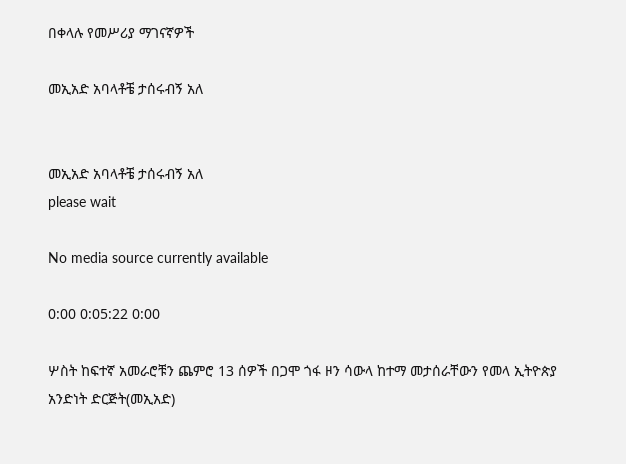በቀላሉ የመሥሪያ ማገናኛዎች

መኢአድ አባላቶቼ ታሰሩብኝ አለ


መኢአድ አባላቶቼ ታሰሩብኝ አለ
please wait

No media source currently available

0:00 0:05:22 0:00

ሦስት ከፍተኛ አመራሮቹን ጨምሮ 13 ሰዎች በጋሞ ጎፋ ዞን ሳውላ ከተማ መታሰራቸውን የመላ ኢትዮጵያ አንድነት ድርጅት(መኢአድ)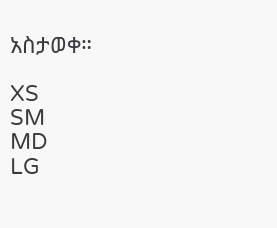አስታወቀ።

XS
SM
MD
LG